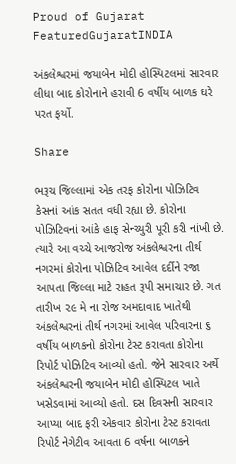Proud of Gujarat
FeaturedGujaratINDIA

અંકલેશ્વરમાં જયાબેન મોદી હોસ્પિટલમાં સારવાર લીધા બાદ કોરોનાને હરાવી 6 વર્ષીય બાળક ઘરે પરત ફર્યો.

Share

ભરૂચ જિલ્લામાં એક તરફ કોરોના પોઝિટિવ કેસનાં આંક સતત વધી રહ્યા છે. કોરોના પોઝિટિવનાં આંકે હાફ સેન્ચ્યુરી પૂરી કરી નાંખી છે. ત્યારે આ વચ્ચે આજરોજ અંકલેશ્વરના તીર્થ નગરમાં કોરોના પોઝિટિવ આવેલ દર્દીને રજા આપતા જિલ્લા માટે રાહત રૂપી સમાચાર છે. ગત તારીખ ૨૯ મે ના રોજ અમદાવાદ ખાતેથી અંકલેશ્વરનાં તીર્થ નગરમાં આવેલ પરિવારના ૬ વર્ષીય બાળકનો કોરોના ટેસ્ટ કરાવતા કોરોના રિપોર્ટ પોઝિટિવ આવ્યો હતો. જેને સારવાર અર્થે અંકલેશ્વરની જયાબેન મોદી હોસ્પિટલ ખાતે ખસેડવામાં આવ્યો હતો. દસ દિવસની સારવાર આપ્યા બાદ ફરી એકવાર કોરોના ટેસ્ટ કરાવતા રિપોર્ટ નેગેટીવ આવતા 6 વર્ષના બાળકને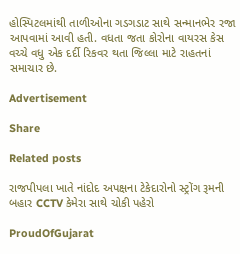હોસ્પિટલમાંથી તાળીઓના ગડગડાટ સાથે સન્માનભેર રજા આપવામાં આવી હતી. વધતા જતા કોરોના વાયરસ કેસ વચ્ચે વધુ એક દર્દી રિકવર થતા જિલ્લા માટે રાહતનાં સમાચાર છે.

Advertisement

Share

Related posts

રાજપીપલા ખાતે નાંદોદ અપક્ષના ટેકેદારોનો સ્ટ્રોંગ રૂમની બહાર CCTV કેમેરા સાથે ચોકી પહેરો

ProudOfGujarat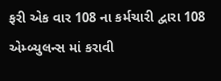ફરી એક વાર 108 ના કર્મચારી દ્વારા 108 એમ્બ્યુલન્સ માં કરાવી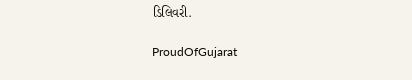ડિલિવરી.

ProudOfGujarat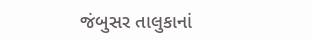જંબુસર તાલુકાનાં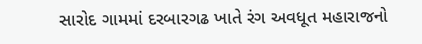સારોદ ગામમાં દરબારગઢ ખાતે રંગ અવધૂત મહારાજનો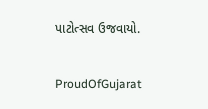પાટોત્સવ ઉજવાયો.

ProudOfGujarat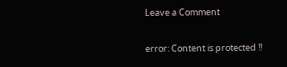Leave a Comment

error: Content is protected !!